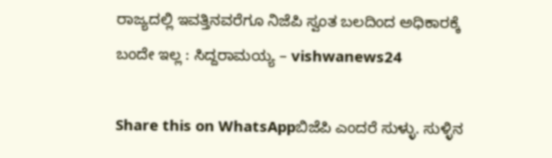ರಾಜ್ಯದಲ್ಲಿ ಇವತ್ತಿನವರೆಗೂ ನಿಜೆಪಿ ಸ್ವಂತ ಬಲದಿಂದ ಅಧಿಕಾರಕ್ಕೆ ಬಂದೇ ಇಲ್ಲ : ಸಿದ್ದರಾಮಯ್ಯ – vishwanews24

Share this on WhatsAppಬಿಜೆಪಿ ಎಂದರೆ ಸುಳ್ಳು. ಸುಳ್ಳಿನ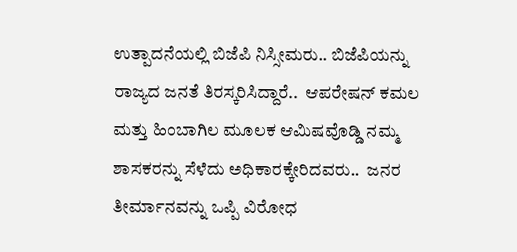ಉತ್ಪಾದನೆಯಲ್ಲಿ ಬಿಜೆಪಿ ನಿಸ್ಸೀಮರು.. ಬಿಜೆಪಿಯನ್ನು ರಾಜ್ಯದ ಜನತೆ ತಿರಸ್ಕರಿಸಿದ್ದಾರೆ..  ಆಪರೇಷನ್ ಕಮಲ ಮತ್ತು ಹಿಂಬಾಗಿಲ ಮೂಲಕ ಆಮಿಷವೊಡ್ಡಿ ನಮ್ಮ ಶಾಸಕರನ್ನು ಸೆಳೆದು ಅಧಿಕಾರಕ್ಕೇರಿದವರು..  ಜನರ ತೀರ್ಮಾನವನ್ನು ಒಪ್ಪಿ ವಿರೋಧ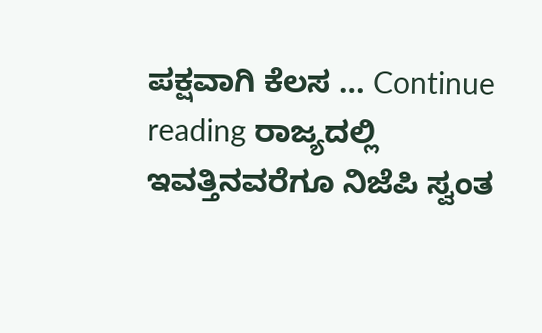ಪಕ್ಷವಾಗಿ ಕೆಲಸ … Continue reading ರಾಜ್ಯದಲ್ಲಿ ಇವತ್ತಿನವರೆಗೂ ನಿಜೆಪಿ ಸ್ವಂತ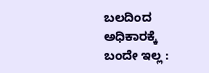ಬಲದಿಂದ ಅಧಿಕಾರಕ್ಕೆ ಬಂದೇ ಇಲ್ಲ :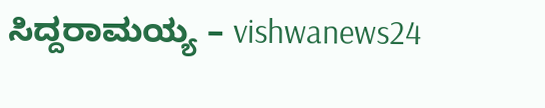ಸಿದ್ದರಾಮಯ್ಯ – vishwanews24